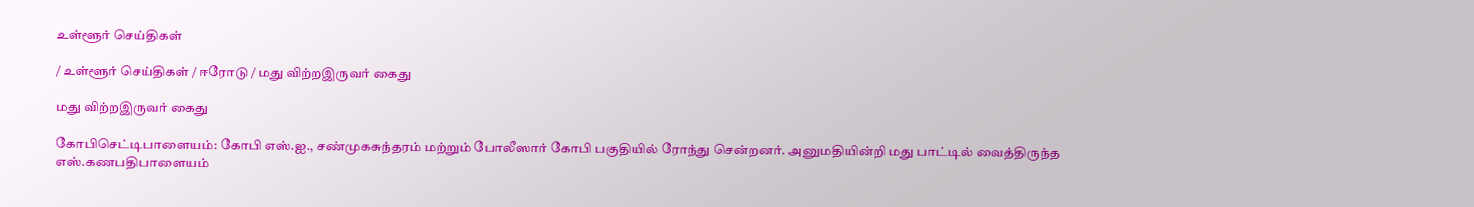உள்ளூர் செய்திகள்

/ உள்ளூர் செய்திகள் / ஈரோடு / மது விற்றஇருவர் கைது

மது விற்றஇருவர் கைது

கோபிசெட்டிபாளையம்: கோபி எஸ்.ஐ., சண்முகசுந்தரம் மற்றும் போலீஸார் கோபி பகுதியில் ரோந்து சென்றனர். அனுமதியின்றி மது பாட்டில் வைத்திருந்த எஸ்.கணபதிபாளையம்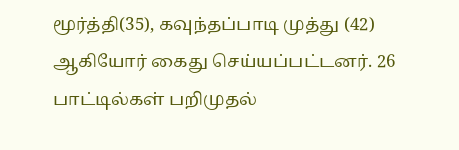மூர்த்தி(35), கவுந்தப்பாடி முத்து (42) ஆகியோர் கைது செய்யப்பட்டனர். 26 பாட்டில்கள் பறிமுதல்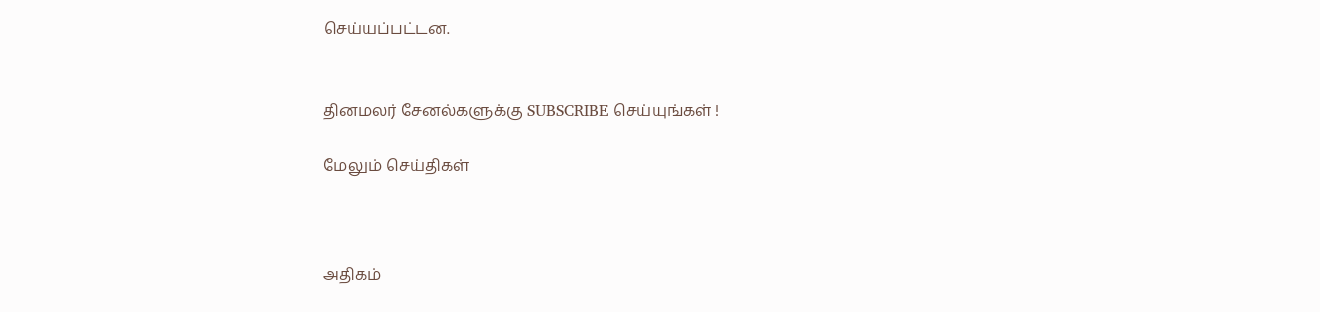செய்யப்பட்டன.


தினமலர் சேனல்களுக்கு SUBSCRIBE செய்யுங்கள் !

மேலும் செய்திகள்



அதிகம்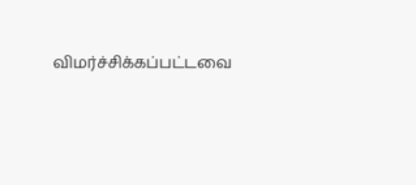விமர்ச்சிக்கப்பட்டவை